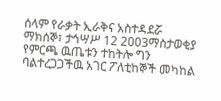ሰላም የራቃት ኢራቅና አስተዳደሯ
ማክሰኞ፣ ታኅሣሥ 12 2003ማስታወቂያ
የምርጫ ዉጤቱን ተከትሎ ግን ባልተረጋጋችዉ አገር ፖለቲከኞች መካከል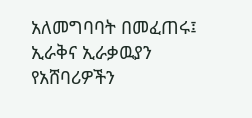አለመግባባት በመፈጠሩ፤ ኢራቅና ኢራቃዉያን የአሸባሪዎችን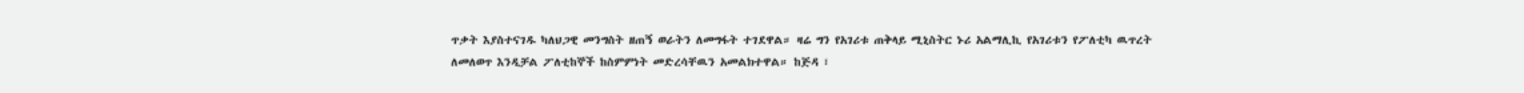ጥቃት እያስተናገዱ ካለህጋዊ መንግስት ዘጠኝ ወራትን ለመግፋት ተገደዋል። ዛሬ ግን የአገሪቱ ጠቅላይ ሚኒስትር ኑሪ አልማሊኪ የአገሪቱን የፖለቲካ ዉጥረት ለመለወጥ እንዲቻል ፖለቲከኞች ከስምምነት መድረሳቸዉን አመልክተዋል። ከጅዳ ፣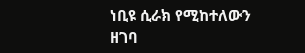ነቢዩ ሲራክ የሚከተለውን ዘገባ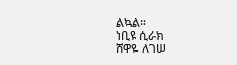ልኳል።
ነቢዩ ሲራክ
ሸዋዬ ለገሠ